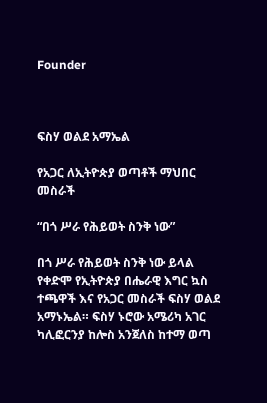Founder



ፍስሃ ወልደ አማኤል

የአጋር ለኢትዮጵያ ወጣቶች ማህበር መስራች

“በጎ ሥራ የሕይወት ስንቅ ነው”

በጎ ሥራ የሕይወት ስንቅ ነው ይላል የቀድሞ የኢትዮጵያ በሔራዊ እግር ኳስ ተጫዋች እና የአጋር መስራች ፍስሃ ወልደ አማኑኤል። ፍስሃ ኑሮው አሜሪካ አገር ካሊፎርንያ ከሎስ አንጀለስ ከተማ ወጣ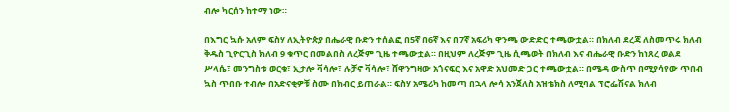ብሎ ካርሰን ከተማ ነው።

በእግር ኳሱ አለም ፍስሃ ለኢትዮጵያ በሔራዊ ቡድን ተሰልፎ በ5ኛ በ6ኛ እና በ7ኛ አፍሪካ ዋንጫ ውድድር ተጫውቷል። በክለብ ደረጃ ለስመጥሩ ክለብ ቅዱስ ጊዮርጊስ ክለብ 9 ቁጥር በመልበስ ለረጅም ጊዜ ተጫውቷል። በዚህም ለረጅም ጊዜ ሲጫወት በክለብ እና ብሔራዊ ቡድን ከነጸረ ወልደ ሥላሴ፣ መንግስቱ ወርቁ፣ ኢታሎ ቫሳሎ፣ ሉቻኖ ቫሳሎ፣ ሸዋንግዛው አጎናፍር እና አዋድ አህመድ ጋር ተጫውቷል። በሜዳ ውስጥ በሚያሳየው ጥበብ ኳስ ጥበቡ ተብሎ በአድናቂዎቹ ስሙ በክብር ይጠራል። ፍስሃ አሜሪካ ከመጣ በኋላ ሎሳ አንጀለስ አዝቴክስ ለሚባል ፕሮፌሽናል ክለብ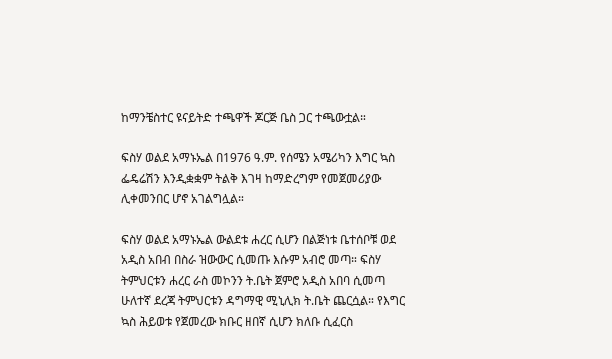ከማንቼስተር ዩናይትድ ተጫዋች ጆርጅ ቤስ ጋር ተጫውቷል።

ፍስሃ ወልደ አማኑኤል በ1976 ዓ.ም. የሰሜን አሜሪካን እግር ኳስ ፌዴሬሽን እንዲቋቋም ትልቅ እገዛ ከማድረግም የመጀመሪያው ሊቀመንበር ሆኖ አገልግሏል።

ፍስሃ ወልደ አማኑኤል ውልደቱ ሐረር ሲሆን በልጅነቱ ቤተሰቦቹ ወደ አዲስ አበብ በስራ ዝውውር ሲመጡ እሱም አብሮ መጣ። ፍስሃ ትምህርቱን ሐረር ራስ መኮንን ት.ቤት ጀምሮ አዲስ አበባ ሲመጣ ሁለተኛ ደረጃ ትምህርቱን ዳግማዊ ሚኒሊክ ት.ቤት ጨርሷል። የእግር ኳስ ሕይወቱ የጀመረው ክቡር ዘበኛ ሲሆን ክለቡ ሲፈርስ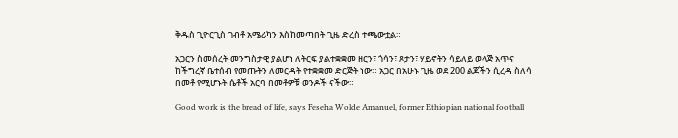ቅዱስ ጊዮርጊስ ገብቶ አሜሪካን እስከመጣበት ጊዜ ድረስ ተጫውቷል።

አጋርን ስመሰረት መንግስታዊ ያልሆነ ለትርፍ ያልተቋቋመ ዘርን፣ ጎሳን፣ ጾታን፣ ሃይኖትን ሳይለይ ወላጅ አጥና ከችግረኛ ቤተሰብ የመጡትን ለመርዳት የተቋቋመ ድርጅት ነው። አጋር በአሁኑ ጊዜ ወደ 200 ልጆችን ሲረዳ ስለሳ በመቶ የሚሆኑት ሴቶች አርባ በመቶዎቹ ወንዶች ናችው።

Good work is the bread of life, says Feseha Wolde Amanuel, former Ethiopian national football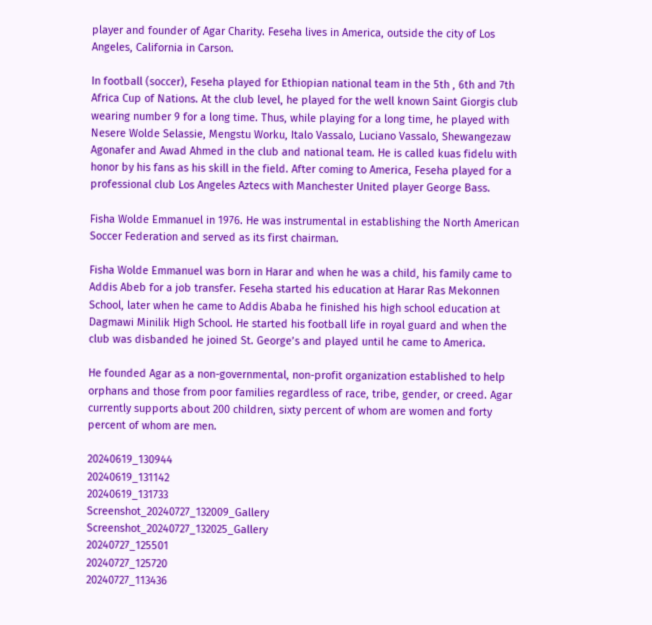player and founder of Agar Charity. Feseha lives in America, outside the city of Los Angeles, California in Carson.

In football (soccer), Feseha played for Ethiopian national team in the 5th , 6th and 7th Africa Cup of Nations. At the club level, he played for the well known Saint Giorgis club wearing number 9 for a long time. Thus, while playing for a long time, he played with Nesere Wolde Selassie, Mengstu Worku, Italo Vassalo, Luciano Vassalo, Shewangezaw Agonafer and Awad Ahmed in the club and national team. He is called kuas fidelu with honor by his fans as his skill in the field. After coming to America, Feseha played for a professional club Los Angeles Aztecs with Manchester United player George Bass.

Fisha Wolde Emmanuel in 1976. He was instrumental in establishing the North American Soccer Federation and served as its first chairman.

Fisha Wolde Emmanuel was born in Harar and when he was a child, his family came to Addis Abeb for a job transfer. Feseha started his education at Harar Ras Mekonnen School, later when he came to Addis Ababa he finished his high school education at Dagmawi Minilik High School. He started his football life in royal guard and when the club was disbanded he joined St. George’s and played until he came to America.

He founded Agar as a non-governmental, non-profit organization established to help orphans and those from poor families regardless of race, tribe, gender, or creed. Agar currently supports about 200 children, sixty percent of whom are women and forty percent of whom are men.

20240619_130944
20240619_131142
20240619_131733
Screenshot_20240727_132009_Gallery
Screenshot_20240727_132025_Gallery
20240727_125501
20240727_125720
20240727_113436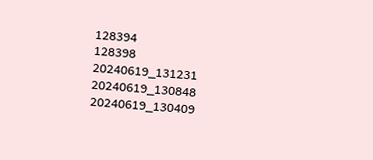128394
128398
20240619_131231
20240619_130848
20240619_130409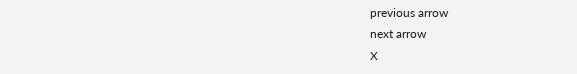previous arrow
next arrow
X